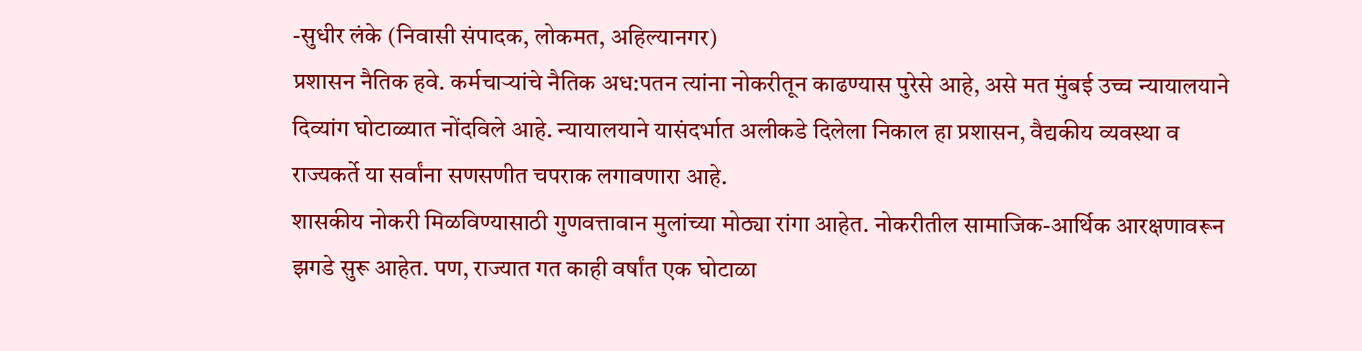-सुधीर लंके (निवासी संपादक, लोकमत, अहिल्यानगर)
प्रशासन नैतिक हवे. कर्मचाऱ्यांचे नैतिक अध:पतन त्यांना नोकरीतून काढण्यास पुरेसे आहे, असे मत मुंबई उच्च न्यायालयाने दिव्यांग घोटाळ्यात नोंदविले आहे. न्यायालयाने यासंदर्भात अलीकडे दिलेला निकाल हा प्रशासन, वैद्यकीय व्यवस्था व राज्यकर्ते या सर्वांना सणसणीत चपराक लगावणारा आहे.
शासकीय नोकरी मिळविण्यासाठी गुणवत्तावान मुलांच्या मोठ्या रांगा आहेत. नोकरीतील सामाजिक-आर्थिक आरक्षणावरून झगडे सुरू आहेत. पण, राज्यात गत काही वर्षांत एक घोटाळा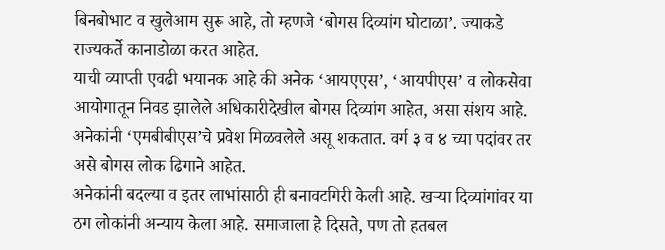बिनबोभाट व खुलेआम सुरू आहे, तो म्हणजे ‘बोगस दिव्यांग घोटाळा’. ज्याकडे राज्यकर्ते कानाडोळा करत आहेत.
याची व्याप्ती एवढी भयानक आहे की अनेक ‘आयएएस’, ‘आयपीएस’ व लोकसेवा आयोगातून निवड झालेले अधिकारीदेखील बोगस दिव्यांग आहेत, असा संशय आहे. अनेकांनी ‘एमबीबीएस’चे प्रवेश मिळवलेले असू शकतात. वर्ग ३ व ४ च्या पदांवर तर असे बोगस लोक ढिगाने आहेत.
अनेकांनी बदल्या व इतर लाभांसाठी ही बनावटगिरी केली आहे. खऱ्या दिव्यांगांवर या ठग लोकांनी अन्याय केला आहे. समाजाला हे दिसते, पण तो हतबल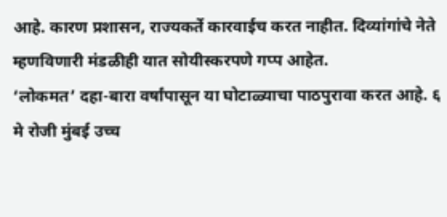आहे. कारण प्रशासन, राज्यकर्ते कारवाईच करत नाहीत. दिव्यांगांचे नेते म्हणविणारी मंडळीही यात सोयीस्करपणे गप्प आहेत.
‘लोकमत’ दहा-बारा वर्षांपासून या घोटाळ्याचा पाठपुरावा करत आहे. ६ मे रोजी मुंबई उच्च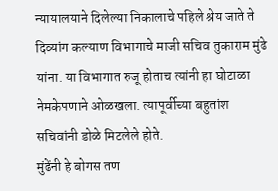न्यायालयाने दिलेल्या निकालाचे पहिले श्रेय जाते ते दिव्यांग कल्याण विभागाचे माजी सचिव तुकाराम मुंढे यांना. या विभागात रुजू होताच त्यांनी हा घोटाळा नेमकेपणाने ओळखला. त्यापूर्वीच्या बहुतांश सचिवांनी डोळे मिटलेले होते.
मुंढेंनी हे बोगस तण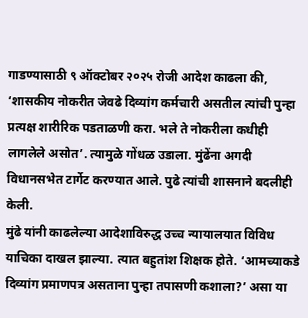गाडण्यासाठी ९ ऑक्टोबर २०२५ रोजी आदेश काढला की, ‘शासकीय नोकरीत जेवढे दिव्यांग कर्मचारी असतील त्यांची पुन्हा प्रत्यक्ष शारीरिक पडताळणी करा. भले ते नोकरीला कधीही लागलेले असोत’. त्यामुळे गोंधळ उडाला. मुंढेंना अगदी विधानसभेत टार्गेट करण्यात आले. पुढे त्यांची शासनाने बदलीही केली.
मुंढे यांनी काढलेल्या आदेशाविरुद्ध उच्च न्यायालयात विविध याचिका दाखल झाल्या. त्यात बहुतांश शिक्षक होते. ‘आमच्याकडे दिव्यांग प्रमाणपत्र असताना पुन्हा तपासणी कशाला?’ असा या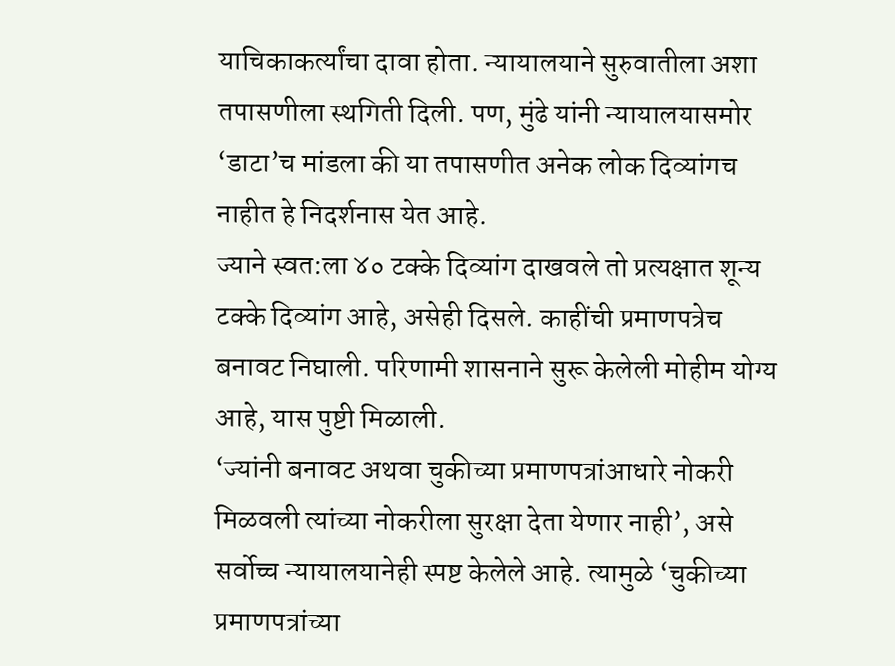याचिकाकर्त्यांचा दावा होता. न्यायालयाने सुरुवातीला अशा तपासणीला स्थगिती दिली. पण, मुंढे यांनी न्यायालयासमोर ‘डाटा’च मांडला की या तपासणीत अनेक लोक दिव्यांगच नाहीत हे निदर्शनास येत आहे.
ज्याने स्वत:ला ४० टक्के दिव्यांग दाखवले तो प्रत्यक्षात शून्य टक्के दिव्यांग आहे, असेही दिसले. काहींची प्रमाणपत्रेच बनावट निघाली. परिणामी शासनाने सुरू केलेली मोहीम योग्य आहे, यास पुष्टी मिळाली.
‘ज्यांनी बनावट अथवा चुकीच्या प्रमाणपत्रांआधारे नोकरी मिळवली त्यांच्या नोकरीला सुरक्षा देता येणार नाही’, असे सर्वोच्च न्यायालयानेही स्पष्ट केलेले आहे. त्यामुळे ‘चुकीच्या प्रमाणपत्रांच्या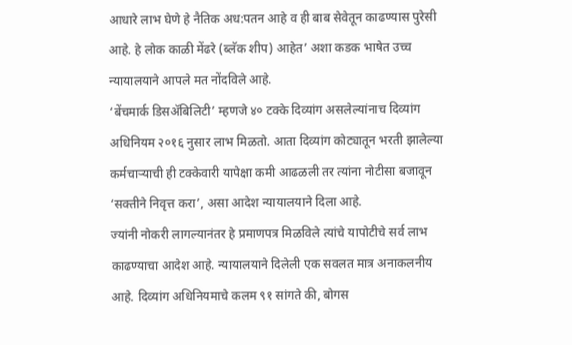आधारे लाभ घेणे हे नैतिक अध:पतन आहे व ही बाब सेवेतून काढण्यास पुरेसी आहे. हे लोक काळी मेंढरे (ब्लॅक शीप) आहेत’ अशा कडक भाषेत उच्च न्यायालयाने आपले मत नोंदविले आहे.
‘बेंचमार्क डिसॲबिलिटी’ म्हणजे ४० टक्के दिव्यांग असलेल्यांनाच दिव्यांग अधिनियम २०१६ नुसार लाभ मिळतो. आता दिव्यांग कोट्यातून भरती झालेल्या कर्मचाऱ्याची ही टक्केवारी यापेक्षा कमी आढळली तर त्यांना नोटीसा बजावून ‘सक्तीने निवृत्त करा’, असा आदेश न्यायालयाने दिला आहे.
ज्यांनी नोकरी लागल्यानंतर हे प्रमाणपत्र मिळविले त्यांचे यापोटीचे सर्व लाभ काढण्याचा आदेश आहे. न्यायालयाने दिलेली एक सवलत मात्र अनाकलनीय आहे. दिव्यांग अधिनियमाचे कलम ९१ सांगते की, बोगस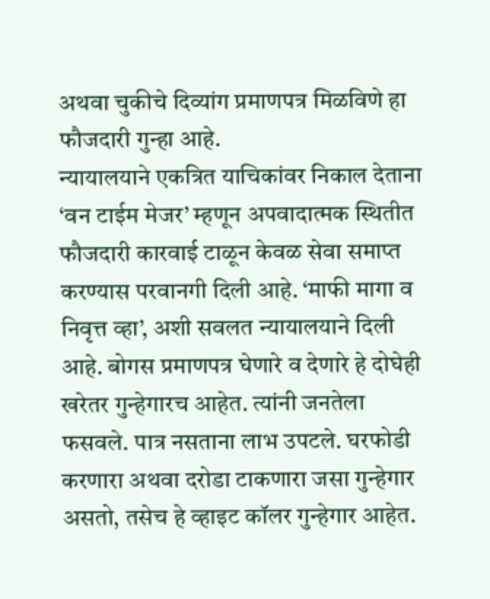अथवा चुकीचे दिव्यांग प्रमाणपत्र मिळविणे हा फौजदारी गुन्हा आहे.
न्यायालयाने एकत्रित याचिकांवर निकाल देताना ‘वन टाईम मेजर’ म्हणून अपवादात्मक स्थितीत फौजदारी कारवाई टाळून केवळ सेवा समाप्त करण्यास परवानगी दिली आहे. ‘माफी मागा व निवृत्त व्हा’, अशी सवलत न्यायालयाने दिली आहे. बोगस प्रमाणपत्र घेणारे व देणारे हे दोघेही खरेतर गुन्हेगारच आहेत. त्यांनी जनतेला फसवले. पात्र नसताना लाभ उपटले. घरफोडी करणारा अथवा दरोडा टाकणारा जसा गुन्हेगार असतो, तसेच हे व्हाइट कॉलर गुन्हेगार आहेत.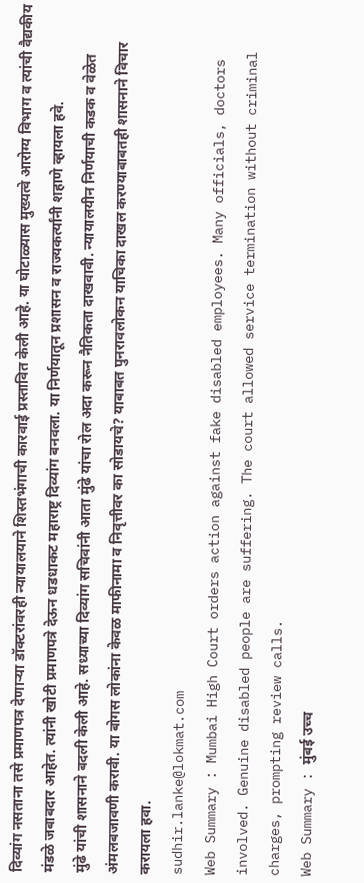दिव्यांग नसताना तसे प्रमाणपत्र देणाऱ्या डॉक्टरांवरही न्यायालयाने शिस्तभंगाची कारवाई प्रस्तावित केली आहे. या घोटाळ्यास मुख्यत्वे आरोग्य विभाग व त्यांची वैद्यकीय मंडळे जबाबदार आहेत. त्यांनी खोटी प्रमाणपत्रे देऊन धडधाकट महाराष्ट्र दिव्यांग बनवला. या निर्णयातून प्रशासन व राज्यकर्त्यांनी शहाणे व्हायला हवे.
मुंढे यांची शासनाने बदली केली आहे. सध्याच्या दिव्यांग सचिवांनी आता मुंढे यांचा रोल अदा करून नैतिकता दाखवावी. न्यायालयीन निर्णयाची कडक व वेळेत अंमलबजावणी करावी. या बोगस लोकांना केवळ माफीनामा व निवृत्तीवर का सोडायचे? याबाबत पुनरावलोकन याचिका दाखल करण्याबाबतही शासनाने विचार करायला हवा.
sudhir.lanke@lokmat.com
Web Summary : Mumbai High Court orders action against fake disabled employees. Many officials, doctors involved. Genuine disabled people are suffering. The court allowed service termination without criminal charges, prompting review calls.
Web Summary : मुंबई उच्च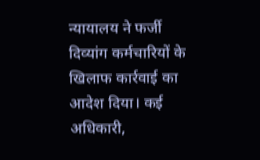न्यायालय ने फर्जी दिव्यांग कर्मचारियों के खिलाफ कार्रवाई का आदेश दिया। कई अधिकारी,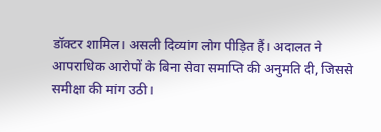डॉक्टर शामिल। असली दिव्यांग लोग पीड़ित हैं। अदालत ने आपराधिक आरोपों के बिना सेवा समाप्ति की अनुमति दी, जिससे समीक्षा की मांग उठी।